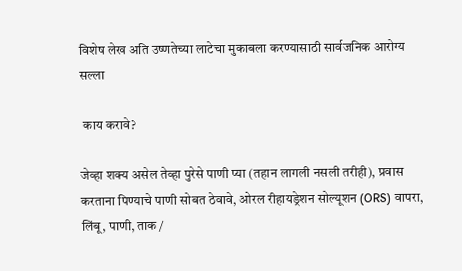विशेष लेख अति उष्णतेच्या लाटेचा मुकाबला करण्यासाठी सार्वजनिक आरोग्य सल्ला

 काय करावे?

जेव्हा शक्य असेल तेव्हा पुरेसे पाणी प्या (तहान लागली नसली तरीही), प्रवास करताना पिण्याचे पाणी सोबत ठेवावे, ओरल रीहायड्रेशन सोल्यूशन (ORS) वापरा, लिंबू, पाणी, ताक /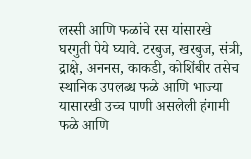लस्सी आणि फळांचे रस यांसारखे घरगुती पेये घ्यावे. टरबुज, खरबुज, संत्री, द्राक्षे, अननस, काकडी, कोशिंबीर तसेच स्थानिक उपलब्ध फळे आणि भाज्या यासारखी उच्च पाणी असलेली हंगामी फळे आणि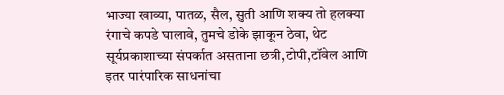भाज्या खाव्या, पातळ, सैल, सुती आणि शक्य तो हलक्या रंगाचे कपडे घालावे, तुमचे डोके झाकून ठेवा, थेट सूर्यप्रकाशाच्या संपर्कात असताना छत्री,टोपी,टॉवेल आणि इतर पारंपारिक साधनांचा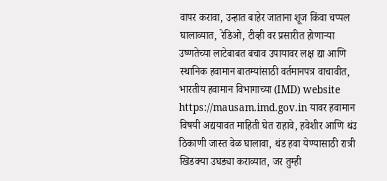वापर करावा, उन्हात बाहेर जाताना शूज किंवा चप्पल घालाव्यात, रेडिओ, टीव्ही वर प्रसारीत होणाऱ्या उष्णतेच्या लाटेबाबत बचाव उपायावर लक्ष द्या आणि स्थानिक हवामान बातम्यांसाठी वर्तमानपत्र वाचावीत, भारतीय हवामान विभागाच्या (IMD) website https://mausam.imd.gov.in यावर हवामान विषयी अद्ययावत माहिती घेत राहावे, हवेशीर आणि थंउ ठिकाणी जास्त वेळ घालावा, थंड हवा येण्यासाठी रात्री खिडक्या उघड्या कराव्यात, जर तुम्ही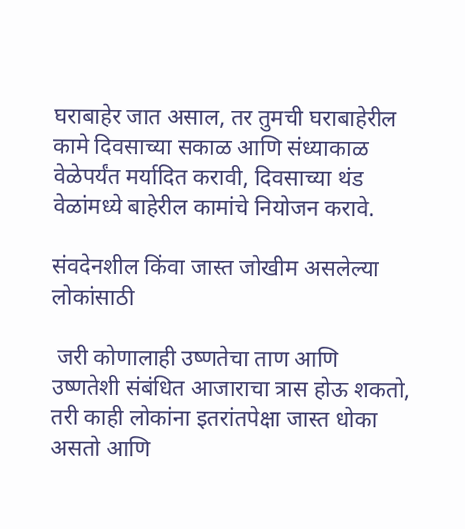घराबाहेर जात असाल, तर तुमची घराबाहेरील कामे दिवसाच्या सकाळ आणि संध्याकाळ वेळेपर्यंत मर्यादित करावी, दिवसाच्या थंड वेळांमध्ये बाहेरील कामांचे नियोजन करावे.

संवदेनशील किंवा जास्त जोखीम असलेल्या लोकांसाठी

 जरी कोणालाही उष्णतेचा ताण आणि उष्णतेशी संबंधित आजाराचा त्रास होऊ शकतो, तरी काही लोकांना इतरांतपेक्षा जास्त धोका असतो आणि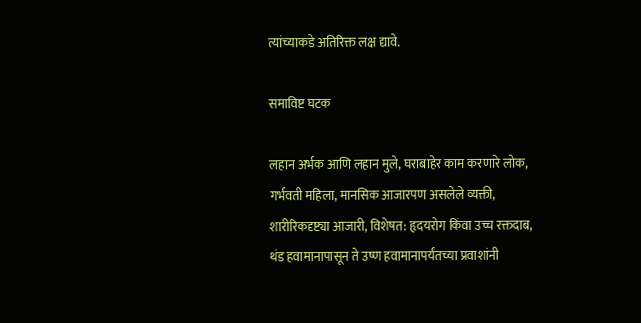त्यांच्याकडे अतिरिक्त लक्ष द्यावे.

समाविष्ट घटक

लहान अर्भक आणि लहान मुले, घराबाहेर काम करणारे लोक, गर्भवती महिला, मानसिक आजारपण असलेले व्यक्ती, शारीरिकदृष्ट्या आजारी, विशेषत: हृदयरोग किंवा उच्च रक्तदाब, थंड हवामानापासून ते उष्ण हवामानापर्यंतच्या प्रवाशांनी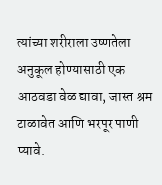त्यांच्या शरीराला उष्णतेला अनुकूल होण्यासाठी एक आठवडा वेळ द्यावा, जास्त श्रम टाळावेत आणि भरपूर पाणी प्यावे.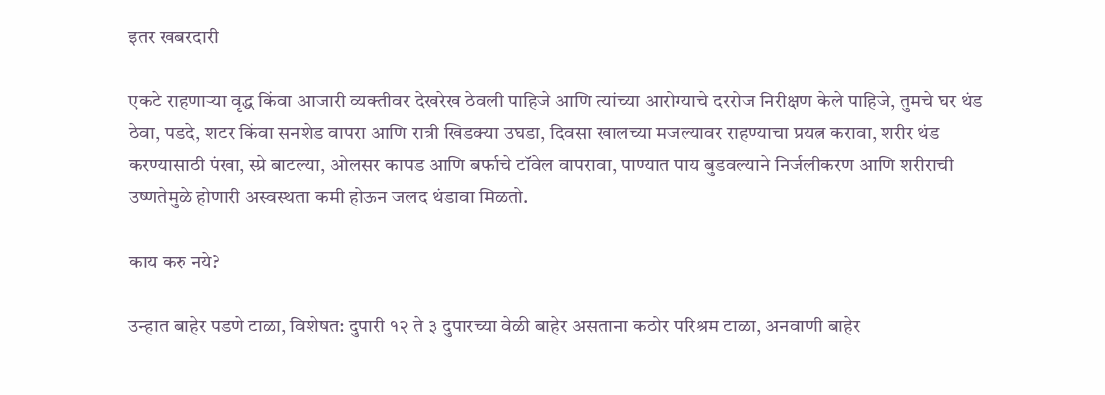इतर खबरदारी

एकटे राहणाऱ्या वृद्ध किंवा आजारी व्यक्तीवर देखरेख ठेवली पाहिजे आणि त्यांच्या आरोग्याचे दररोज निरीक्षण केले पाहिजे, तुमचे घर थंड ठेवा, पडदे, शटर किंवा सनशेड वापरा आणि रात्री खिडक्या उघडा, दिवसा खालच्या मजल्यावर राहण्याचा प्रयत्न करावा, शरीर थंड करण्यासाठी पंखा, स्प्रे बाटल्या, ओलसर कापड आणि बर्फाचे टॉवेल वापरावा, पाण्यात पाय बुडवल्याने निर्जलीकरण आणि शरीराची उष्णतेमुळे होणारी अस्वस्थता कमी होऊन जलद थंडावा मिळतो.

काय करु नये?

उन्हात बाहेर पडणे टाळा, विशेषत: दुपारी १२ ते ३ दुपारच्या वेळी बाहेर असताना कठोर परिश्रम टाळा, अनवाणी बाहेर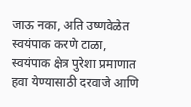जाऊ नका, अति उष्णवेळेत स्वयंपाक करणे टाळा, स्वयंपाक क्षेत्र पुरेशा प्रमाणात हवा येण्यासाठी दरवाजे आणि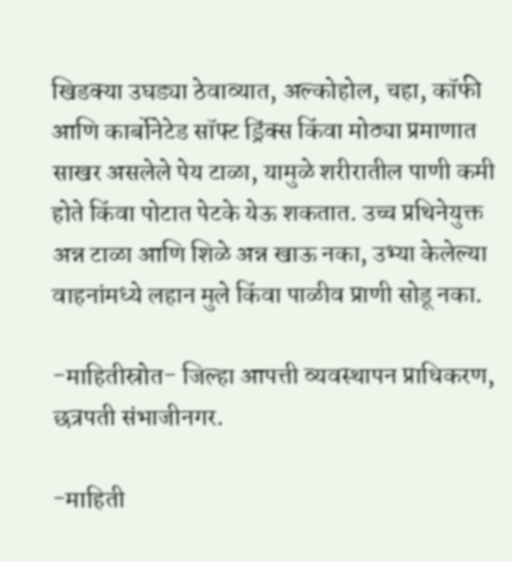खिडक्या उघड्या ठेवाव्यात, अल्कोहोल, चहा, कॉफी आणि कार्बोनेटेड सॉफ्ट ड्रिंक्स किंवा मोठ्या प्रमाणात साखर असलेले पेय टाळा, यामुळे शरीरातील पाणी कमी होते किंवा पोटात पेटके येऊ शकतात. उच्च प्रथिनेयुक्त अन्न टाळा आणि शिळे अन्न खाऊ नका, उभ्या केलेल्या वाहनांमध्ये लहान मुले किंवा पाळीव प्राणी सोडू नका.

-माहितीस्रोत- जिल्हा आपत्ती व्यवस्थापन प्राधिकरण, छत्रपती संभाजीनगर.

-माहिती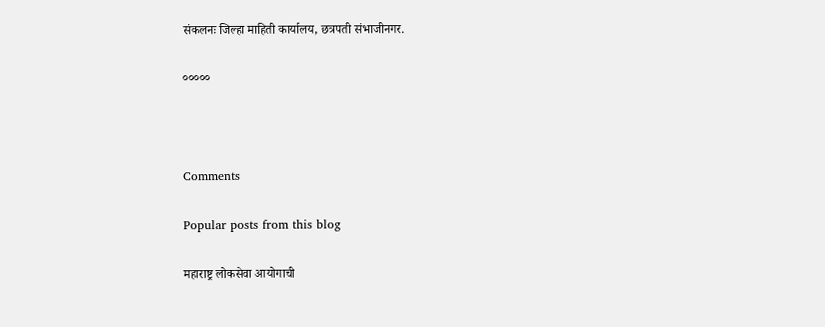संकलनः जिल्हा माहिती कार्यालय, छत्रपती संभाजीनगर.

०००००



Comments

Popular posts from this blog

महाराष्ट्र लोकसेवा आयोगाची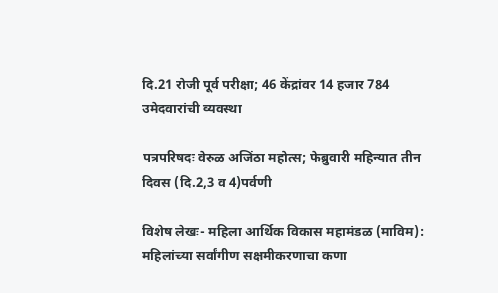दि.21 रोजी पूर्व परीक्षा; 46 केंद्रांवर 14 हजार 784 उमेदवारांची व्यवस्था

पत्रपरिषदः वेरुळ अजिंठा महोत्स; फेब्रुवारी महिन्यात तीन दिवस (दि.2,3 व 4)पर्वणी

विशेष लेखः- महिला आर्थिक विकास महामंडळ (माविम): महिलांच्या सर्वांगीण सक्षमीकरणाचा कणा